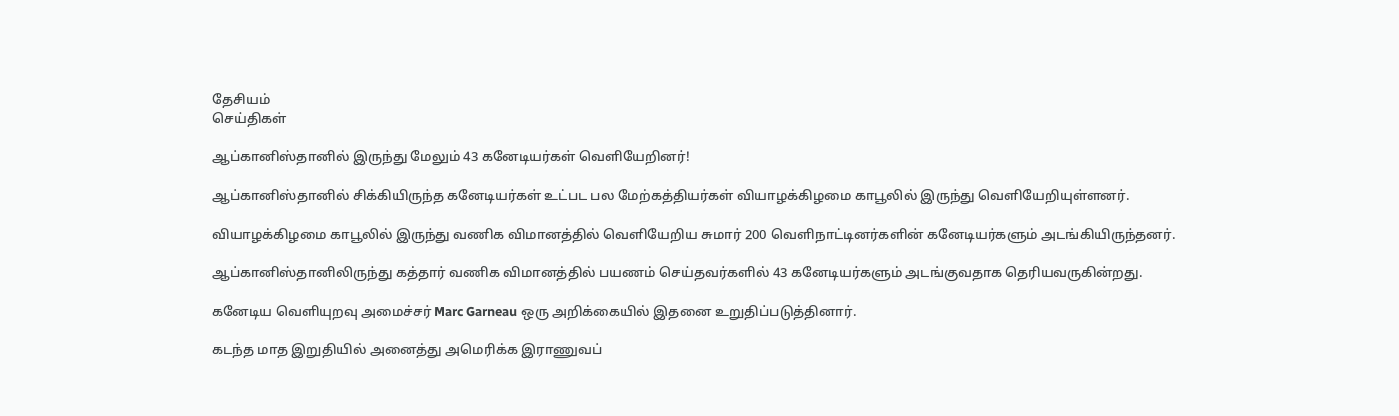தேசியம்
செய்திகள்

ஆப்கானிஸ்தானில் இருந்து மேலும் 43 கனேடியர்கள் வெளியேறினர்!

ஆப்கானிஸ்தானில் சிக்கியிருந்த கனேடியர்கள் உட்பட பல மேற்கத்தியர்கள் வியாழக்கிழமை காபூலில் இருந்து வெளியேறியுள்ளனர்.

வியாழக்கிழமை காபூலில் இருந்து வணிக விமானத்தில் வெளியேறிய சுமார் 200 வெளிநாட்டினர்களின் கனேடியர்களும் அடங்கியிருந்தனர்.

ஆப்கானிஸ்தானிலிருந்து கத்தார் வணிக விமானத்தில் பயணம் செய்தவர்களில் 43 கனேடியர்களும் அடங்குவதாக தெரியவருகின்றது.

கனேடிய வெளியுறவு அமைச்சர் Marc Garneau ஒரு அறிக்கையில் இதனை உறுதிப்படுத்தினார்.

கடந்த மாத இறுதியில் அனைத்து அமெரிக்க இராணுவப்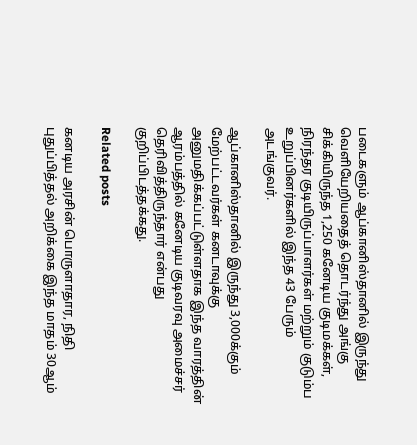படைகளும் ஆப்கானிஸ்தானில் இருந்து வெளியேறியதைத் தொடர்ந்து அங்கு சிக்கியிருந்த 1,250 கனேடிய குடிமக்கள், நிரந்தர குடியிருப்பாளர்கள் மற்றும் குடும்ப உறுப்பினர்களில் இந்த 43 பேரும் அடங்குவர்.

ஆப்கானிஸ்தானில் இருந்து 3,000க்கும் மேற்பட்டவர்கள் கனடாவுக்கு அனுமதிக்கப்பட்டுள்ளதாக இந்த வாரத்தின் ஆரம்பத்தில் கனேடிய குடிவரவு அமைச்சர் தெரிவித்திருந்தார் என்பது குறிப்பிடத்தக்கது.

Related posts

கனடிய அரசின் பொருளாதார, நிதி புதுப்பித்தல் அறிக்கை இந்த மாதம் 30ஆம்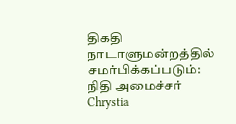திகதி நாடாளுமன்றத்தில் சமர்பிக்கப்படும்: நிதி அமைச்சர் Chrystia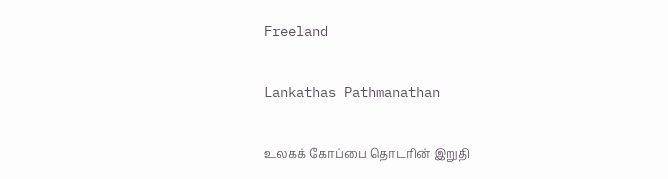Freeland

Lankathas Pathmanathan

உலகக் கோப்பை தொடரின் இறுதி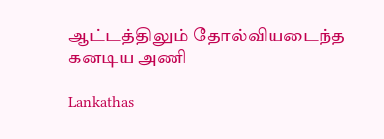ஆட்டத்திலும் தோல்வியடைந்த கனடிய அணி

Lankathas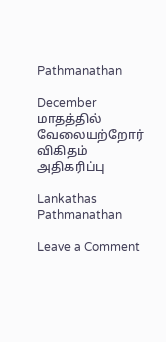Pathmanathan

December மாதத்தில் வேலையற்றோர் விகிதம் அதிகரிப்பு

Lankathas Pathmanathan

Leave a Comment